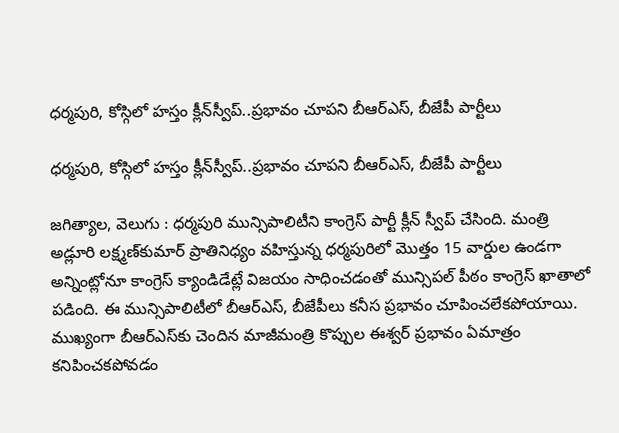ధర్మపురి, కోస్గిలో హస్తం క్లీన్‌‌‌‌‌‌‌‌స్వీప్‌‌‌‌‌‌‌‌..ప్రభావం చూపని బీఆర్ఎస్, బీజేపీ పార్టీలు

ధర్మపురి, కోస్గిలో హస్తం క్లీన్‌‌‌‌‌‌‌‌స్వీప్‌‌‌‌‌‌‌‌..ప్రభావం చూపని బీఆర్ఎస్, బీజేపీ పార్టీలు

జగిత్యాల, వెలుగు : ధర్మపురి మున్సిపాలిటీని కాంగ్రెస్‌‌‌‌‌‌‌‌ పార్టీ క్లీన్‌‌‌‌‌‌‌‌ స్వీప్‌‌‌‌‌‌‌‌ చేసింది. మంత్రి అడ్లూరి లక్ష్మణ్‌‌‌‌‌‌‌‌కుమార్‌‌‌‌‌‌‌‌ ప్రాతినిధ్యం వహిస్తున్న ధర్మపురిలో మొత్తం 15 వార్డుల ఉండగా అన్నింట్లోనూ కాంగ్రెస్‌‌‌‌‌‌‌‌ క్యాండిడేట్లే విజయం సాధించడంతో మున్సిపల్‌‌‌‌‌‌‌‌ పీఠం కాంగ్రెస్‌‌‌‌‌‌‌‌ ఖాతాలో పడింది. ఈ మున్సిపాలిటీలో బీఆర్ఎస్, బీజేపీలు కనీస ప్రభావం చూపించలేకపోయాయి. ముఖ్యంగా బీఆర్‌‌‌‌‌‌‌‌ఎస్‌‌‌‌‌‌‌‌కు చెందిన మాజీమంత్రి కొప్పుల ఈశ్వర్‌‌‌‌‌‌‌‌ ప్రభావం ఏమాత్రం కనిపించకపోవడం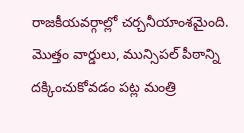రాజకీయవర్గాల్లో చర్చనీయాంశమైంది. మొత్తం వార్డులు, మున్సిపల్‌‌‌‌‌‌‌‌ పీఠాన్ని దక్కించుకోవడం పట్ల మంత్రి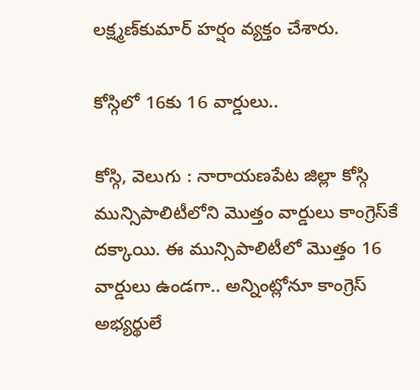లక్ష్మణ్‌‌‌‌‌‌‌‌కుమార్‌‌‌‌‌‌‌‌ హర్షం వ్యక్తం చేశారు.

కోస్గిలో 16కు 16 వార్డులు..

కోస్గి, వెలుగు : నారాయణపేట జిల్లా కోస్గి మున్సిపాలిటీలోని మొత్తం వార్డులు కాంగ్రెస్‌‌‌‌‌‌‌‌కే దక్కాయి. ఈ మున్సిపాలిటీలో మొత్తం 16 వార్డులు ఉండగా.. అన్నింట్లోనూ కాంగ్రెస్‌‌‌‌‌‌‌‌ అభ్యర్థులే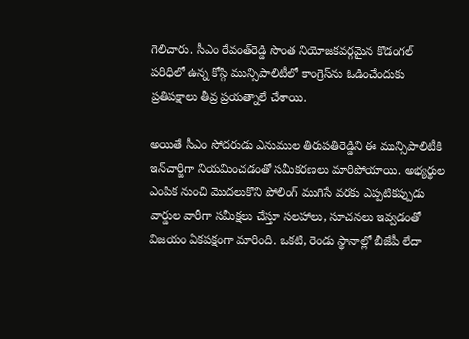గెలిచారు. సీఎం రేవంత్‌‌‌‌‌‌‌‌రెడ్డి సొంత నియోజకవర్గమైన కొడంగల్‌‌‌‌‌‌‌‌ పరిధిలో ఉన్న కోస్గి మున్సిపాలిటీలో కాంగ్రెస్‌‌‌‌‌‌‌‌ను ఓడించేందుకు ప్రతిపక్షాలు తీవ్ర ప్రయత్నాలే చేశాయి.

అయితే సీఎం సోదరుడు ఎనుముల తిరుపతిరెడ్డిని ఈ మున్సిపాలిటీకి ఇన్‌‌‌‌‌‌‌‌చార్జిగా నియమించడంతో సమీకరణలు మారిపోయాయి. అభ్యర్థుల ఎంపిక నుంచి మొదలుకొని పోలింగ్‌‌‌‌‌‌‌‌ ముగిసే వరకు ఎప్పటికప్పుడు వార్డుల వారీగా సమీక్షలు చేస్తూ సలహాలు, సూచనలు ఇవ్వడంతో విజయం ఏకపక్షంగా మారింది. ఒకటి, రెండు స్థానాల్లో బీజేపీ లేదా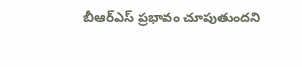బీఆర్‌‌‌‌‌‌‌‌ఎస్‌‌‌‌‌‌‌‌ ప్రభావం చూపుతుందని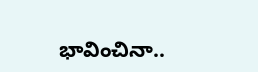భావించినా..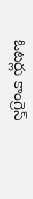ఓటర్లు కాంగ్రెస్‌‌‌‌‌‌‌‌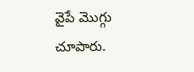వైపే మొగ్గు చూపారు.